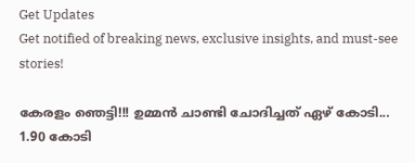Get Updates
Get notified of breaking news, exclusive insights, and must-see stories!

കേരളം ഞെട്ടി!!! ഉമ്മന്‍ ചാണ്ടി ചോദിച്ചത് ഏഴ് കോടി... 1.90 കോടി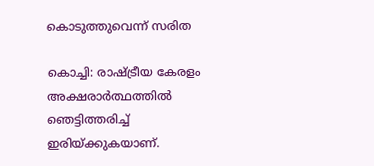കൊടുത്തുവെന്ന് സരിത

കൊച്ചി: രാഷ്ട്രീയ കേരളം അക്ഷരാര്‍ത്ഥത്തില്‍ ഞെട്ടിത്തരിച്ച് ഇരിയ്ക്കുകയാണ്.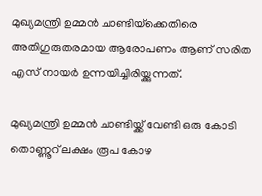മുഖ്യമന്ത്രി ഉമ്മന്‍ ചാണ്ടിയ്‌ക്കെതിരെ അതിഗുരുതരമായ ആരോപണം ആണ് സരിത എസ് നായര്‍ ഉന്നയിച്ചിരിയ്ക്കുന്നത്.

മുഖ്യമന്ത്രി ഉമ്മന്‍ ചാണ്ടിയ്ക്ക് വേണ്ടി ഒരു കോടി തൊണ്ണൂറ് ലക്ഷം രൂപ കോഴ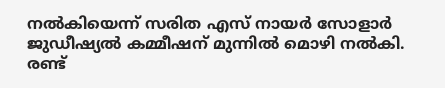നല്‍കിയെന്ന് സരിത എസ് നായര്‍ സോളാര്‍ ജുഡീഷ്യല്‍ കമ്മീഷന് മുന്നില്‍ മൊഴി നല്‍കി. രണ്ട്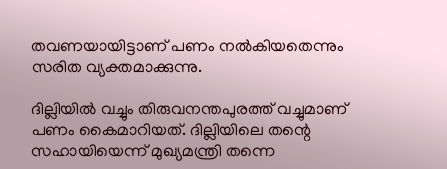തവണയായിട്ടാണ് പണം നല്‍കിയതെന്നും സരിത വ്യക്തമാക്കുന്നു.

ദില്ലിയില്‍ വച്ചും തിരുവനന്തപുരത്ത് വച്ചുമാണ് പണം കൈമാറിയത്. ദില്ലിയിലെ തന്റെ സഹായിയെന്ന് മുഖ്യമന്ത്രി തന്നെ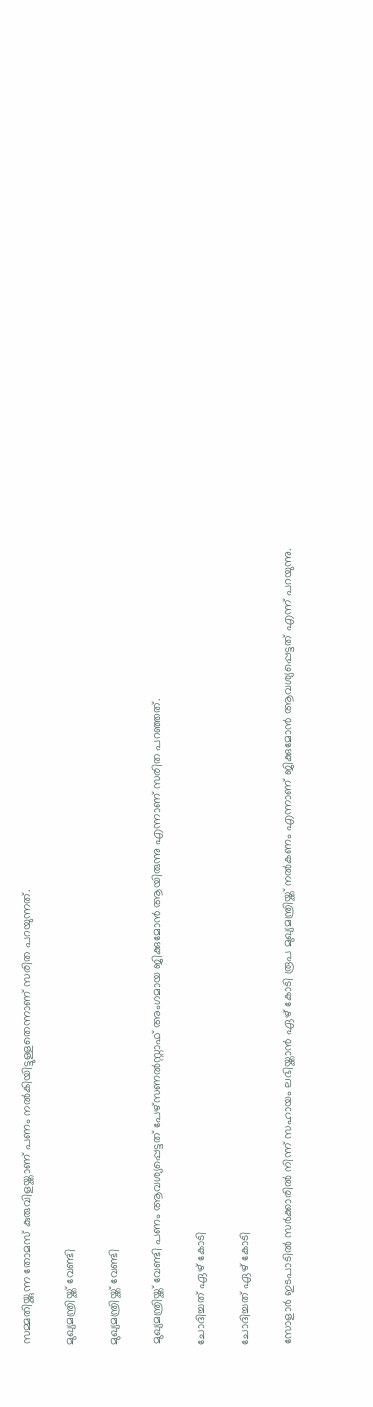സമ്മതിയ്ക്കുന്ന തോമസ് കുരുവിളയ്ക്കാണ് പണം നല്‍കിയിട്ടുള്ളതെന്നാണ് സരിത പറയുന്നത്.

മുഖ്യമന്ത്രിയ്ക്ക് വേണ്ടി

മുഖ്യമന്ത്രിയ്ക്ക് വേണ്ടി

മുഖ്യമന്ത്രിയ്ക്ക് വേണ്ടി പണം ആവശ്യപ്പെട്ടത് പേഴ്‌സണല്‍സ്റ്റാഫ് അംഗമായ ജിക്കുമോന്‍ ആയിരുന്നു എന്നാണ് സരിത പറഞ്ഞത്.

ചോദിച്ചത് ഏഴ് കോടി

ചോദിച്ചത് ഏഴ് കോടി

സോളാര്‍ ഇടപാടില്‍ സര്‍ക്കാരില്‍ നിന്ന് സഹായം ലഭിയ്ക്കാന്‍ ഏഴ് കോടി രൂപ മുഖ്യമന്ത്രിയ്ക്ക് നല്‍കണം എന്നാണ് ജിക്കുമോന്‍ ആവശ്യപ്പെട്ടത് എന്ന് പറയുന്നു.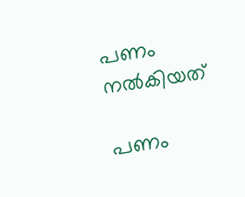പണം നല്‍കിയത്

പണം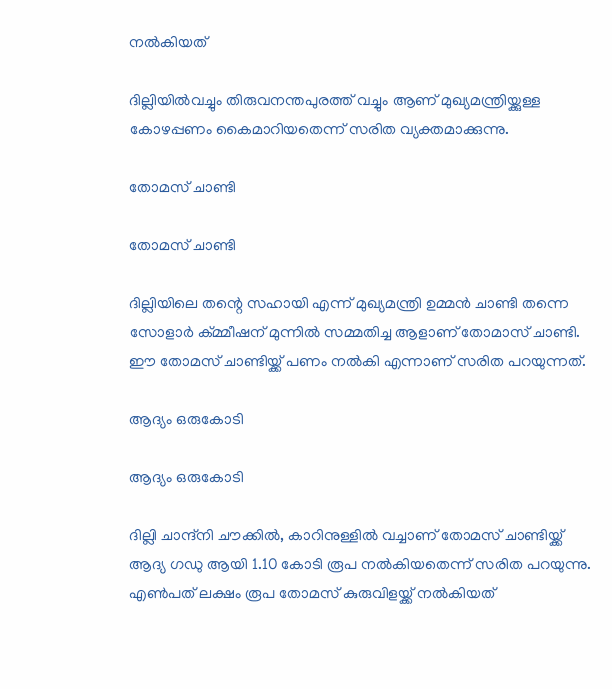നല്‍കിയത്

ദില്ലിയില്‍വച്ചും തിരുവനന്തപുരത്ത് വച്ചും ആണ് മുഖ്യമന്ത്രിയ്ക്കുള്ള കോഴപ്പണം കൈമാറിയതെന്ന് സരിത വ്യക്തമാക്കുന്നു.

തോമസ് ചാണ്ടി

തോമസ് ചാണ്ടി

ദില്ലിയിലെ തന്റെ സഹായി എന്ന് മുഖ്യമന്ത്രി ഉമ്മന്‍ ചാണ്ടി തന്നെ സോളാര്‍ ക്മ്മീഷന് മുന്നില്‍ സമ്മതിച്ച ആളാണ് തോമാസ് ചാണ്ടി. ഈ തോമസ് ചാണ്ടിയ്ക്ക് പണം നല്‍കി എന്നാണ് സരിത പറയുന്നത്.

ആദ്യം ഒരുകോടി

ആദ്യം ഒരുകോടി

ദില്ലി ചാന്ദ്‌നി ചൗക്കില്‍, കാറിനുള്ളില്‍ വച്ചാണ് തോമസ് ചാണ്ടിയ്ക്ക് ആദ്യ ഗഡു ആയി 1.10 കോടി രൂപ നല്‍കിയതെന്ന് സരിത പറയുന്നു. എണ്‍പത് ലക്ഷം രൂപ തോമസ് കുരുവിളയ്ക്ക് നല്‍കിയത്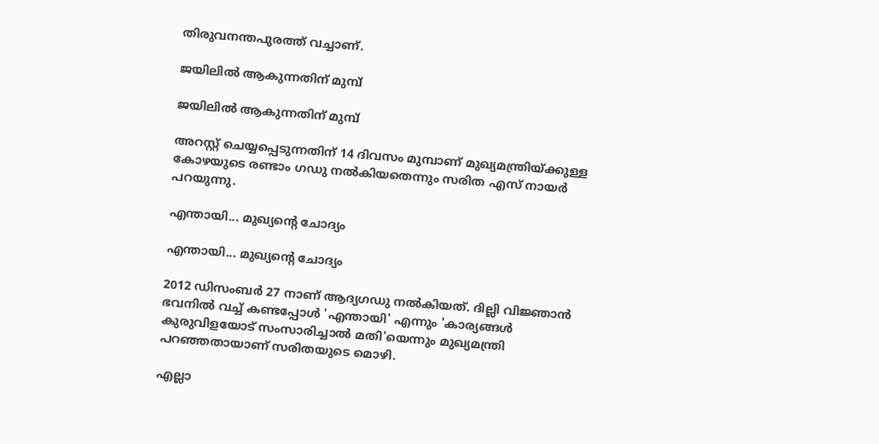തിരുവനന്തപുരത്ത് വച്ചാണ്.

ജയിലില്‍ ആകുന്നതിന് മുമ്പ്

ജയിലില്‍ ആകുന്നതിന് മുമ്പ്

അറസ്റ്റ് ചെയ്യപ്പെടുന്നതിന് 14 ദിവസം മുമ്പാണ് മുഖ്യമന്ത്രിയ്ക്കുള്ള കോഴയുടെ രണ്ടാം ഗഡു നല്‍കിയതെന്നും സരിത എസ് നായര്‍ പറയുന്നു.

എന്തായി... മുഖ്യന്റെ ചോദ്യം

എന്തായി... മുഖ്യന്റെ ചോദ്യം

2012 ഡിസംബര്‍ 27 നാണ് ആദ്യഗഡു നല്‍കിയത്. ദില്ലി വിജ്ഞാന്‍ ഭവനില്‍ വച്ച് കണ്ടപ്പോള്‍ 'എന്തായി' എന്നും 'കാര്യങ്ങള്‍ കുരുവിളയോട് സംസാരിച്ചാല്‍ മതി'യെന്നും മുഖ്യമന്ത്രി പറഞ്ഞതായാണ് സരിതയുടെ മൊഴി.

എല്ലാ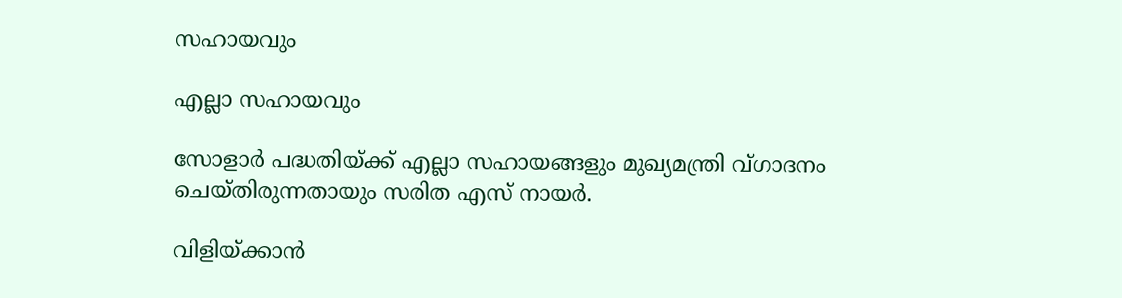സഹായവും

എല്ലാ സഹായവും

സോളാര്‍ പദ്ധതിയ്ക്ക് എല്ലാ സഹായങ്ങളും മുഖ്യമന്ത്രി വ്ഗാദനം ചെയ്തിരുന്നതായും സരിത എസ് നായര്‍.

വിളിയ്ക്കാന്‍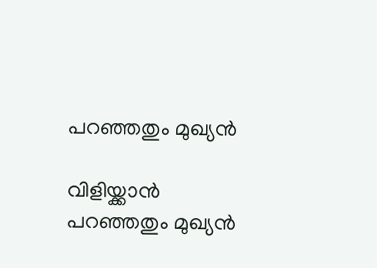പറഞ്ഞതും മുഖ്യന്‍

വിളിയ്ക്കാന്‍ പറഞ്ഞതും മുഖ്യന്‍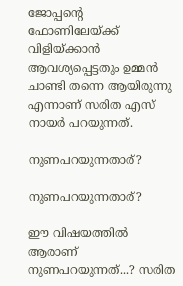ജോപ്പന്റെ ഫോണിലേയ്ക്ക് വിളിയ്ക്കാന്‍ ആവശ്യപ്പെട്ടതും ഉമ്മന്‍ ചാണ്ടി തന്നെ ആയിരുന്നു എന്നാണ് സരിത എസ് നായര്‍ പറയുന്നത്.

നുണപറയുന്നതാര്?

നുണപറയുന്നതാര്?

ഈ വിഷയത്തില്‍ ആരാണ് നുണപറയുന്നത്...? സരിത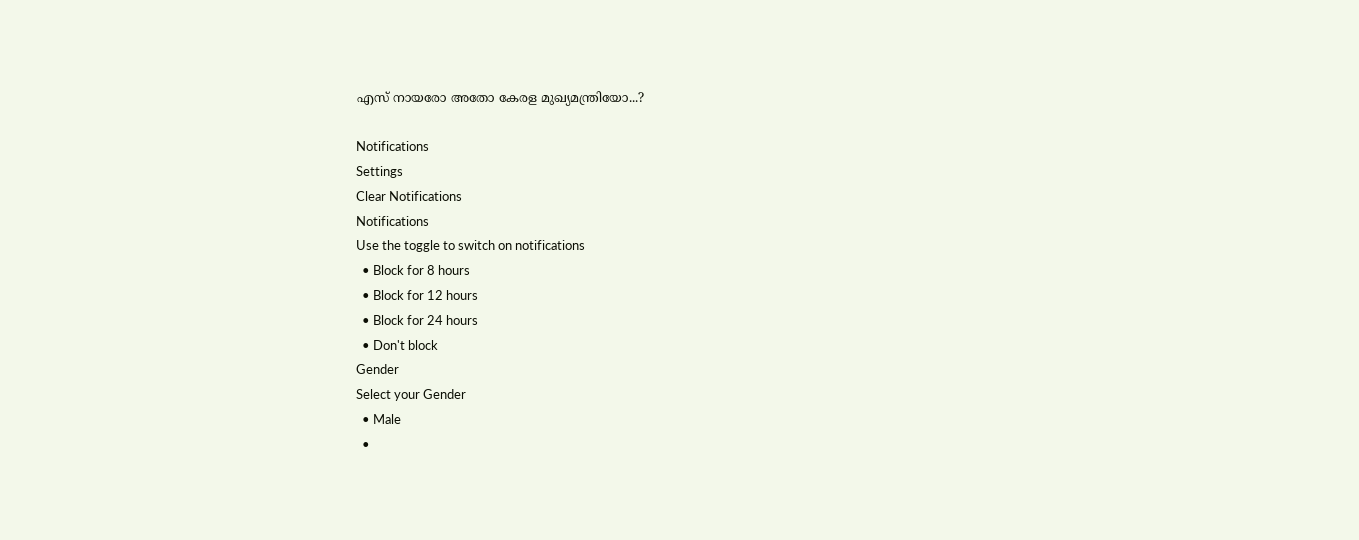എസ് നായരോ അതോ കേരള മുഖ്യമന്ത്രിയോ...?

Notifications
Settings
Clear Notifications
Notifications
Use the toggle to switch on notifications
  • Block for 8 hours
  • Block for 12 hours
  • Block for 24 hours
  • Don't block
Gender
Select your Gender
  • Male
  •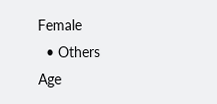Female
  • Others
Age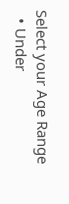Select your Age Range
  • Under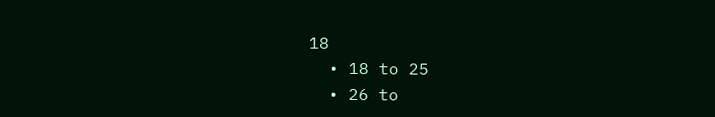18
  • 18 to 25
  • 26 to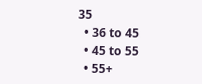35
  • 36 to 45
  • 45 to 55
  • 55+